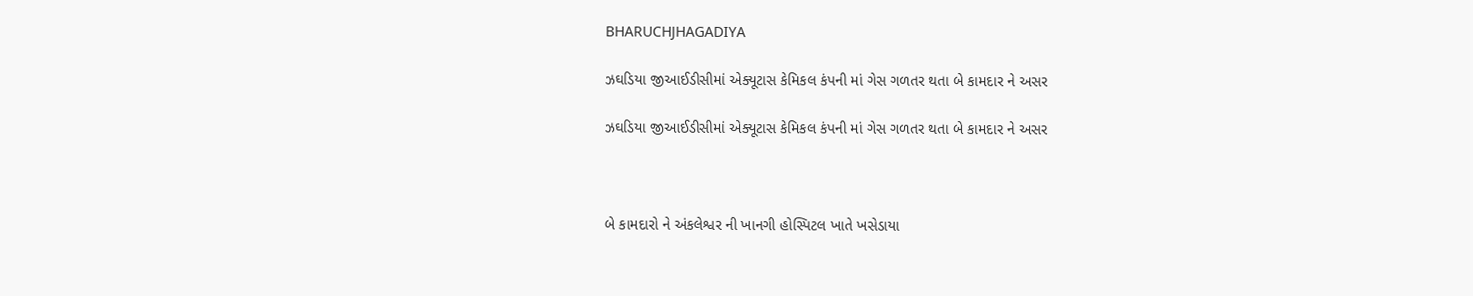BHARUCHJHAGADIYA

ઝઘડિયા જીઆઈડીસીમાં એક્યૂટાસ કેમિકલ કંપની માં ગેસ ગળતર થતા બે કામદાર ને અસર

ઝઘડિયા જીઆઈડીસીમાં એક્યૂટાસ કેમિકલ કંપની માં ગેસ ગળતર થતા બે કામદાર ને અસર



બે કામદારો ને અંકલેશ્વર ની ખાનગી હોસ્પિટલ ખાતે ખસેડાયા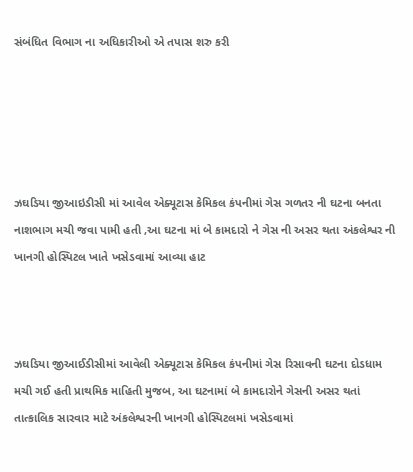સંબંધિત વિભાગ ના અધિકારીઓ એ તપાસ શરુ કરી





ઝઘડિયા જીઆઇડીસી માં આવેલ એક્યૂટાસ કેમિકલ કંપનીમાં ગેસ ગળતર ની ઘટના બનતા નાશભાગ મચી જવા પામી હતી ,આ ઘટના માં બે કામદારો ને ગેસ ની અસર થતા અંકલેશ્વર ની ખાનગી હોસ્પિટલ ખાતે ખસેડવામાં આવ્યા હાટ



ઝઘડિયા જીઆઈડીસીમાં આવેલી એક્યૂટાસ કેમિકલ કંપનીમાં ગેસ રિસાવની ઘટના દોડધામ મચી ગઈ હતી પ્રાથમિક માહિતી મુજબ, આ ઘટનામાં બે કામદારોને ગેસની અસર થતાં તાત્કાલિક સારવાર માટે અંકલેશ્વરની ખાનગી હોસ્પિટલમાં ખસેડવામાં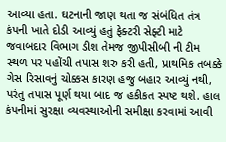આવ્યા હતા. ઘટનાની જાણ થતા જ સંબંધિત તંત્ર કંપની ખાતે દોડી આવ્યું હતું ફેક્ટરી સેફ્ટી માટે જવાબદાર વિભાગ ડીશ તેમજ જીપીસીબી ની ટીમ સ્થળ પર પહોંચી તપાસ શરુ કરી હતી, પ્રાથમિક તબક્કે ગેસ રિસાવનું ચોક્કસ કારણ હજુ બહાર આવ્યું નથી, પરંતુ તપાસ પૂર્ણ થયા બાદ જ હકીકત સ્પષ્ટ થશે. હાલ કંપનીમાં સુરક્ષા વ્યવસ્થાઓની સમીક્ષા કરવામાં આવી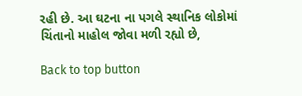રહી છે. આ ઘટના ના પગલે સ્થાનિક લોકોમાં ચિંતાનો માહોલ જોવા મળી રહ્યો છે,

Back to top button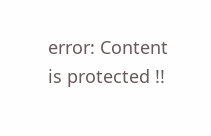error: Content is protected !!